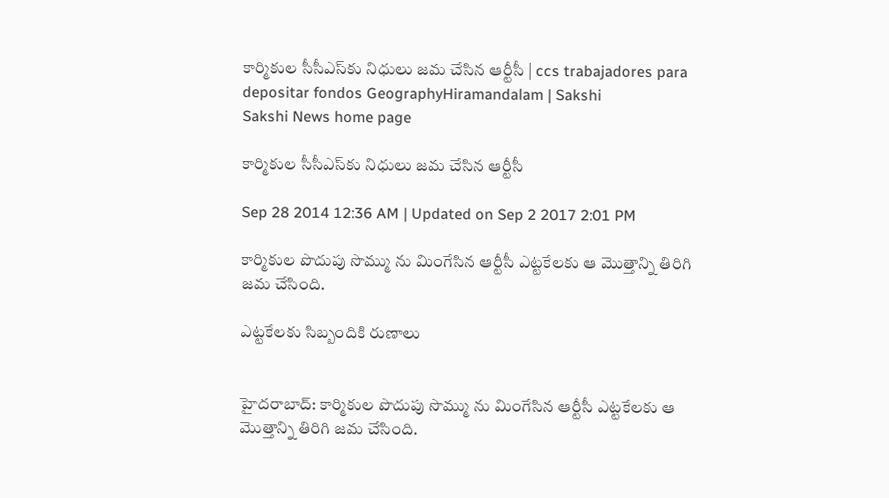కార్మికుల సీసీఎస్‌కు నిధులు జమ చేసిన ఆర్టీసీ | ccs trabajadores para depositar fondos GeographyHiramandalam | Sakshi
Sakshi News home page

కార్మికుల సీసీఎస్‌కు నిధులు జమ చేసిన ఆర్టీసీ

Sep 28 2014 12:36 AM | Updated on Sep 2 2017 2:01 PM

కార్మికుల పొదుపు సొమ్ము ను మింగేసిన ఆర్టీసీ ఎట్టకేలకు ఆ మొత్తాన్ని తిరిగి జమ చేసింది.

ఎట్టకేలకు సిబ్బందికి రుణాలు


హైదరాబాద్: కార్మికుల పొదుపు సొమ్ము ను మింగేసిన ఆర్టీసీ ఎట్టకేలకు ఆ మొత్తాన్ని తిరిగి జమ చేసింది.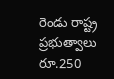రెండు రాష్ట్ర ప్రభుత్వాలు రూ.250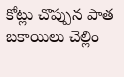కోట్లు చొప్పున పాత బకాయిలు చెల్లిం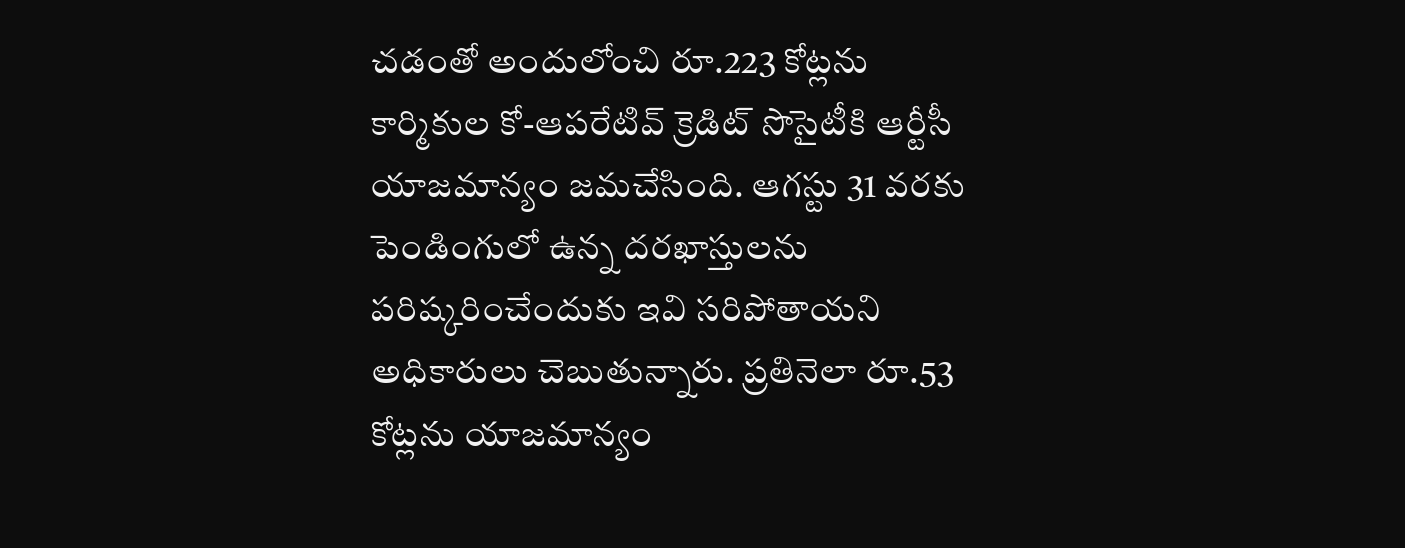చడంతో అందులోంచి రూ.223 కోట్లను కార్మికుల కో-ఆపరేటివ్ క్రెడిట్ సొసైటీకి ఆర్టీసీ యాజమాన్యం జమచేసింది. ఆగస్టు 31 వరకు పెండింగులో ఉన్న దరఖాస్తులను పరిష్కరించేందుకు ఇవి సరిపోతాయని అధికారులు చెబుతున్నారు. ప్రతినెలా రూ.53 కోట్లను యాజమాన్యం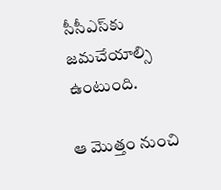సీసీఎస్‌కు జమచేయాల్సి ఉంటుంది.

ఆ మొత్తం నుంచి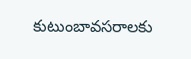కుటుంబావసరాలకు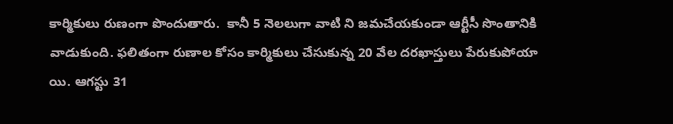కార్మికులు రుణంగా పొందుతారు.  కానీ 5 నెలలుగా వాటి ని జమచేయకుండా ఆర్టీసీ సొంతానికి వాడుకుంది. ఫలితంగా రుణాల కోసం కార్మికులు చేసుకున్న 20 వేల దరఖాస్తులు పేరుకుపోయా యి. ఆగస్టు 31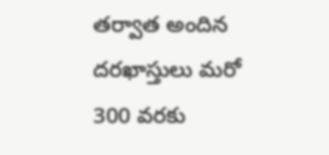తర్వాత అందిన దరఖాస్తులు మరో 300 వరకు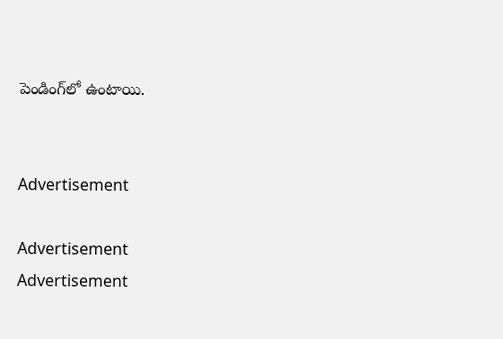పెండింగ్‌లో ఉంటాయి.


Advertisement

Advertisement
Advertisement